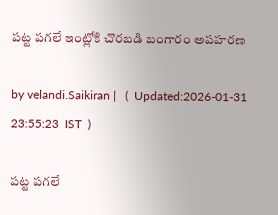పట్ట పగలే ఇంట్లోకి చొరబడి బంగారం అపహరణ

by velandi.Saikiran |   (  Updated:2026-01-31 23:55:23  IST  )

పట్ట పగలే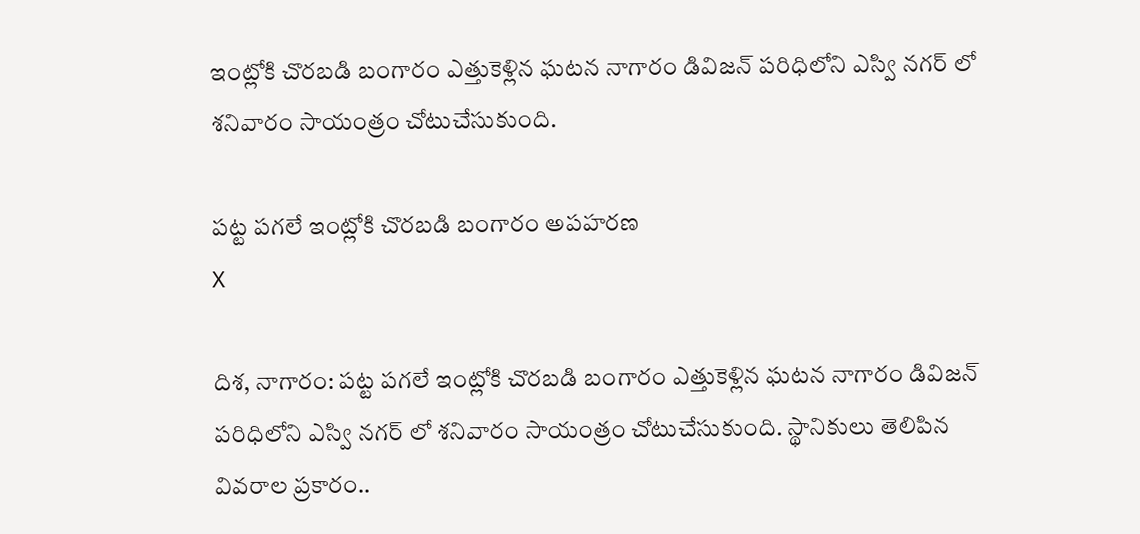ఇంట్లోకి చొరబడి బంగారం ఎత్తుకెళ్లిన ఘటన నాగారం డివిజన్ పరిధిలోని ఎస్వి నగర్ లో శనివారం సాయంత్రం చోటుచేసుకుంది.

పట్ట పగలే ఇంట్లోకి చొరబడి బంగారం అపహరణ
X

దిశ, నాగారం: పట్ట పగలే ఇంట్లోకి చొరబడి బంగారం ఎత్తుకెళ్లిన ఘటన నాగారం డివిజన్ పరిధిలోని ఎస్వి నగర్ లో శనివారం సాయంత్రం చోటుచేసుకుంది. స్థానికులు తెలిపిన వివరాల ప్రకారం..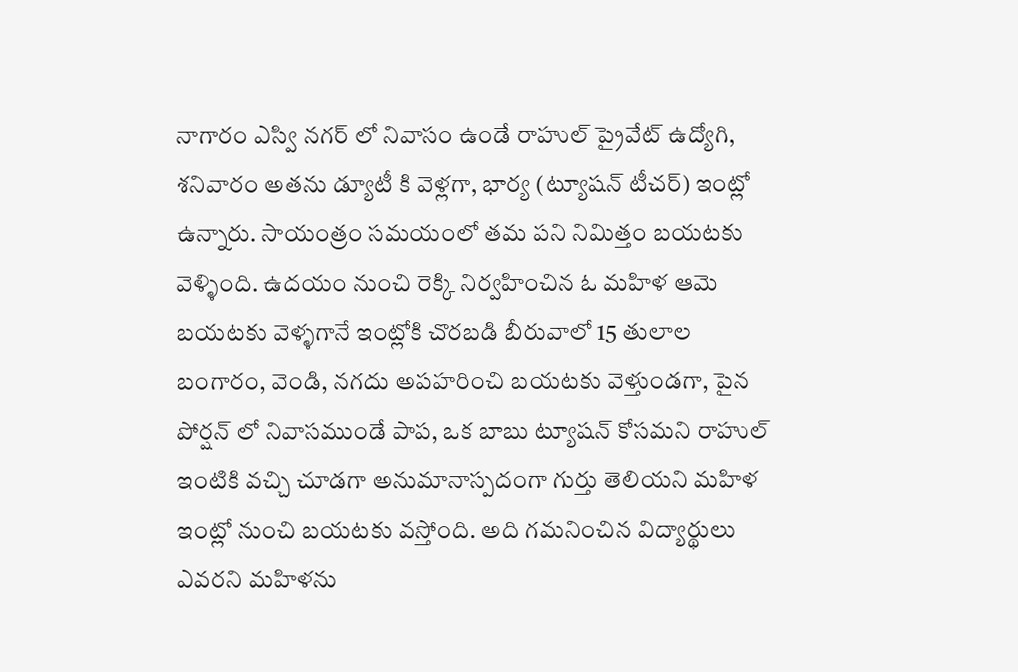నాగారం ఎస్వి నగర్ లో నివాసం ఉండే రాహుల్ ప్రైవేట్ ఉద్యోగి, శనివారం అతను డ్యూటీ కి వెళ్లగా, భార్య (ట్యూషన్ టీచర్) ఇంట్లో ఉన్నారు. సాయంత్రం సమయంలో తమ పని నిమిత్తం బయటకు వెళ్ళింది. ఉదయం నుంచి రెక్కి నిర్వహించిన ఓ మహిళ ఆమె బయటకు వెళ్ళగానే ఇంట్లోకి చొరబడి బీరువాలో 15 తులాల బంగారం, వెండి, నగదు అపహరించి బయటకు వెళ్తుండగా, పైన పోర్షన్ లో నివాసముండే పాప, ఒక బాబు ట్యూషన్ కోసమని రాహుల్ ఇంటికి వచ్చి చూడగా అనుమానాస్పదంగా గుర్తు తెలియని మహిళ ఇంట్లో నుంచి బయటకు వస్తోంది. అది గమనించిన విద్యార్థులు ఎవరని మహిళను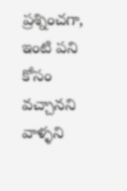ప్రశ్నించగా, ఇంటి పని కోసం వచ్చానని వాళ్ళని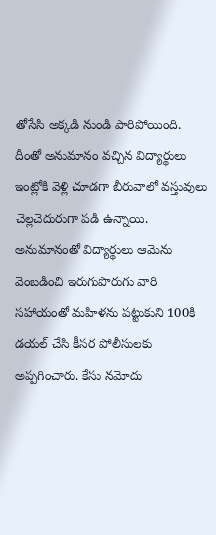తోసేసి అక్కడి నుండి పారిపోయింది. దీంతో అనుమానం వచ్చిన విద్యార్థులు ఇంట్లోకి వెళ్లి చూడగా బీరువాలో వస్తువులు చెల్లచెదురుగా పడి ఉన్నాయి. అనుమానంతో విద్యార్థులు ఆమెను వెంబడించి ఇరుగుపొరుగు వారి సహాయంతో మహిళను పట్టుకుని 100కి డయల్ చేసి కీసర పోలీసులకు అప్పగించారు. కేసు నమోదు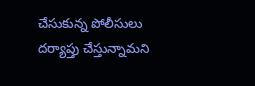చేసుకున్న పోలీసులు దర్యాప్తు చేస్తున్నామని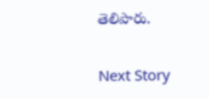తెలిపారు.

Next Story